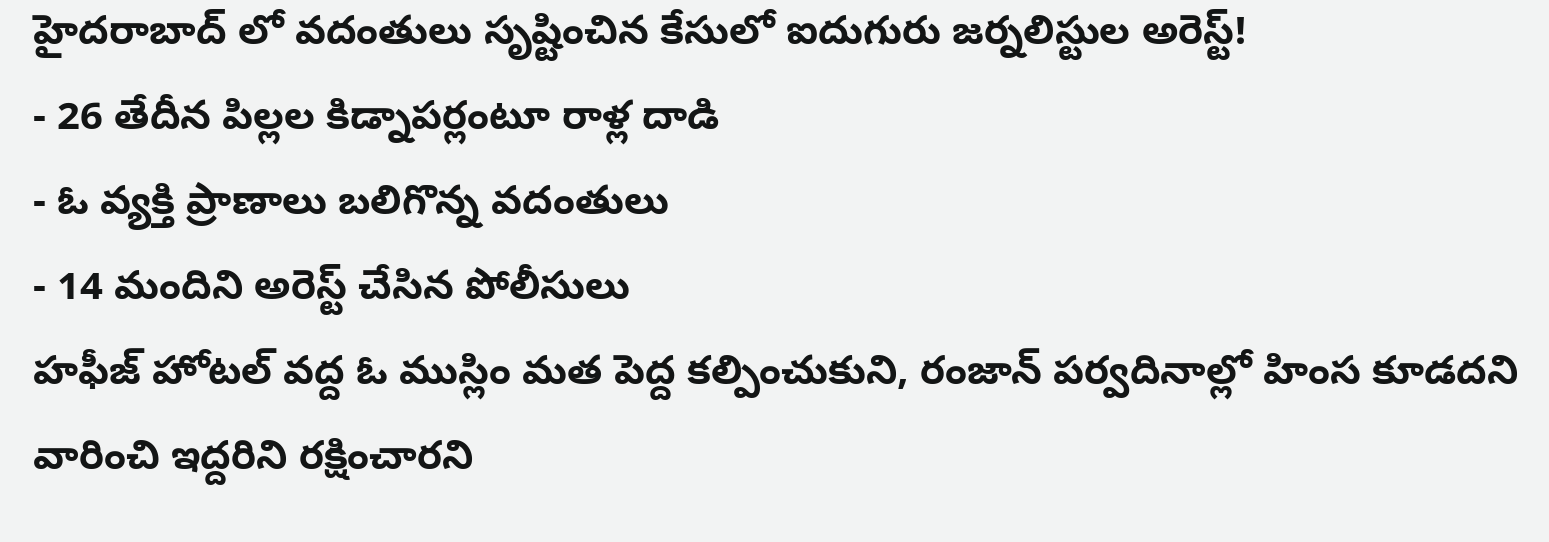హైదరాబాద్ లో వదంతులు సృష్టించిన కేసులో ఐదుగురు జర్నలిస్టుల అరెస్ట్!
- 26 తేదీన పిల్లల కిడ్నాపర్లంటూ రాళ్ల దాడి
- ఓ వ్యక్తి ప్రాణాలు బలిగొన్న వదంతులు
- 14 మందిని అరెస్ట్ చేసిన పోలీసులు
హఫీజ్ హోటల్ వద్ద ఓ ముస్లిం మత పెద్ద కల్పించుకుని, రంజాన్ పర్వదినాల్లో హింస కూడదని వారించి ఇద్దరిని రక్షించారని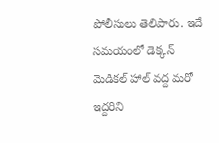పోలీసులు తెలిపారు. ఇదే సమయంలో డెక్కన్ మెడికల్ హాల్ వద్ద మరో ఇద్దరిని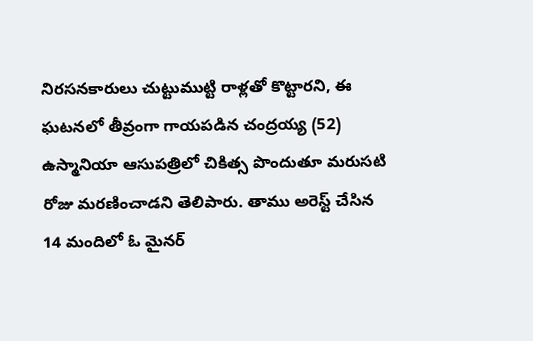నిరసనకారులు చుట్టుముట్టి రాళ్లతో కొట్టారని, ఈ ఘటనలో తీవ్రంగా గాయపడిన చంద్రయ్య (52) ఉస్మానియా ఆసుపత్రిలో చికిత్స పొందుతూ మరుసటి రోజు మరణించాడని తెలిపారు. తాము అరెస్ట్ చేసిన 14 మందిలో ఓ మైనర్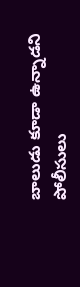బాలుడు కూడా ఉన్నాడని పోలీసులు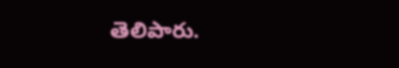తెలిపారు.